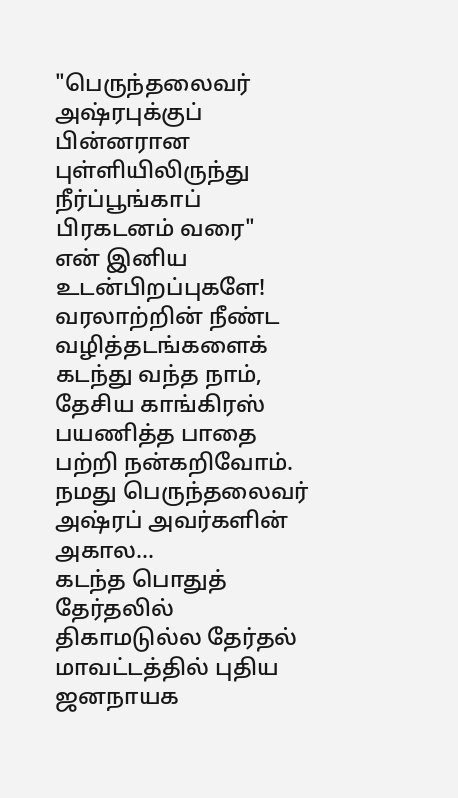"பெருந்தலைவர் அஷ்ரபுக்குப் பின்னரான புள்ளியிலிருந்து நீர்ப்பூங்காப் பிரகடனம் வரை"
என் இனிய உடன்பிறப்புகளே!
வரலாற்றின் நீண்ட வழித்தடங்களைக் கடந்து வந்த நாம், தேசிய காங்கிரஸ் பயணித்த பாதை பற்றி நன்கறிவோம்.
நமது பெருந்தலைவர் அஷ்ரப் அவர்களின் அகால...
கடந்த பொதுத் தேர்தலில் திகாமடுல்ல தேர்தல் மாவட்டத்தில் புதிய ஜனநாயக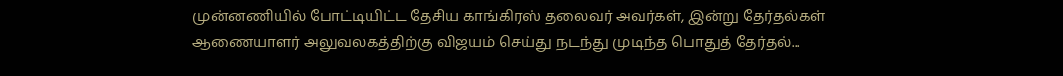முன்னணியில் போட்டியிட்ட தேசிய காங்கிரஸ் தலைவர் அவர்கள், இன்று தேர்தல்கள் ஆணையாளர் அலுவலகத்திற்கு விஜயம் செய்து நடந்து முடிந்த பொதுத் தேர்தல்...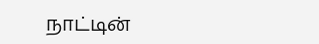நாட்டின்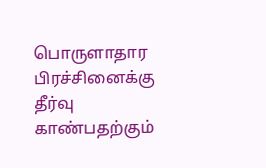பொருளாதார பிரச்சினைக்கு தீர்வு காண்பதற்கும்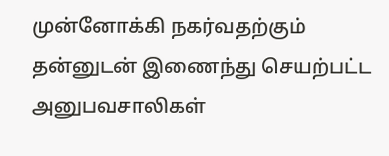முன்னோக்கி நகர்வதற்கும் தன்னுடன் இணைந்து செயற்பட்ட அனுபவசாலிகள்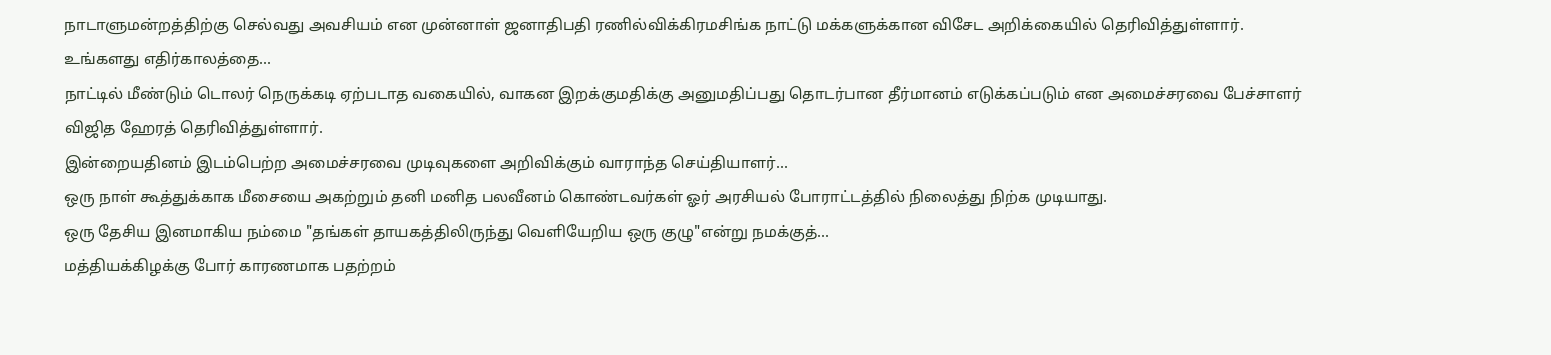நாடாளுமன்றத்திற்கு செல்வது அவசியம் என முன்னாள் ஜனாதிபதி ரணில்விக்கிரமசிங்க நாட்டு மக்களுக்கான விசேட அறிக்கையில் தெரிவித்துள்ளார்.
உங்களது எதிர்காலத்தை...
நாட்டில் மீண்டும் டொலர் நெருக்கடி ஏற்படாத வகையில், வாகன இறக்குமதிக்கு அனுமதிப்பது தொடர்பான தீர்மானம் எடுக்கப்படும் என அமைச்சரவை பேச்சாளர் விஜித ஹேரத் தெரிவித்துள்ளார்.
இன்றையதினம் இடம்பெற்ற அமைச்சரவை முடிவுகளை அறிவிக்கும் வாராந்த செய்தியாளர்...
ஒரு நாள் கூத்துக்காக மீசையை அகற்றும் தனி மனித பலவீனம் கொண்டவர்கள் ஓர் அரசியல் போராட்டத்தில் நிலைத்து நிற்க முடியாது.
ஒரு தேசிய இனமாகிய நம்மை "தங்கள் தாயகத்திலிருந்து வெளியேறிய ஒரு குழு"என்று நமக்குத்...
மத்தியக்கிழக்கு போர் காரணமாக பதற்றம்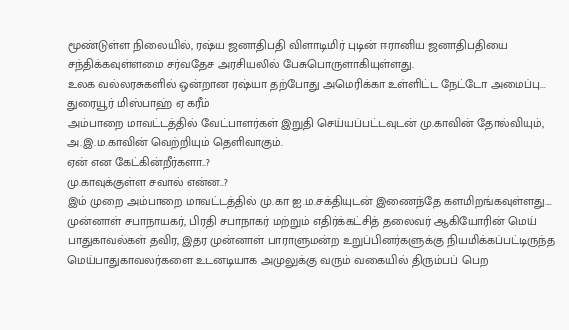மூண்டுள்ள நிலையில், ரஷ்ய ஜனாதிபதி விளாடிமிர் புடின் ஈரானிய ஜனாதிபதியை சந்திக்கவுள்ளமை சர்வதேச அரசியலில் பேசுபொருளாகியுள்ளது.
உலக வல்லரசுகளில் ஒன்றான ரஷ்யா தற்போது அமெரிக்கா உள்ளிட்ட நேட்டோ அமைப்பு...
துரையூர் மிஸ்பாஹ் ஏ கரீம்
அம்பாறை மாவட்டத்தில் வேட்பாளர்கள் இறுதி செய்யப்பட்டவுடன் மு.காவின் தோல்வியும், அ.இ.ம.காவின் வெற்றியும் தெளிவாகும்.
ஏன் என கேட்கின்றீர்களா..?
மு.காவுக்குள்ள சவால் என்ன..?
இம் முறை அம்பாறை மாவட்டத்தில் மு.கா ஐ.ம.சக்தியுடன் இணைந்தே களமிறங்கவுள்ளது....
முன்னாள் சபாநாயகர், பிரதி சபாநாகர் மற்றும் எதிர்க்கட்சித் தலைவர் ஆகியோரின் மெய் பாதுகாவல்கள் தவிர, இதர முன்னாள் பாராளுமன்ற உறுப்பினர்களுக்கு நியமிக்கப்பட்டிருந்த மெய்பாதுகாவலர்களை உடனடியாக அமுலுக்கு வரும் வகையில் திரும்பப் பெற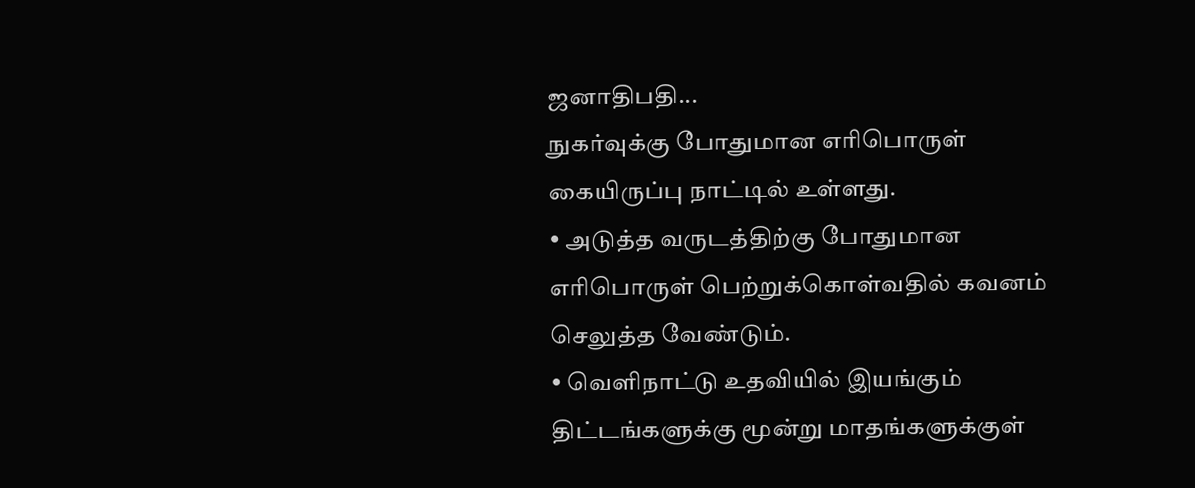ஜனாதிபதி...
நுகர்வுக்கு போதுமான எரிபொருள் கையிருப்பு நாட்டில் உள்ளது.
• அடுத்த வருடத்திற்கு போதுமான எரிபொருள் பெற்றுக்கொள்வதில் கவனம்
செலுத்த வேண்டும்.
• வெளிநாட்டு உதவியில் இயங்கும் திட்டங்களுக்கு மூன்று மாதங்களுக்குள்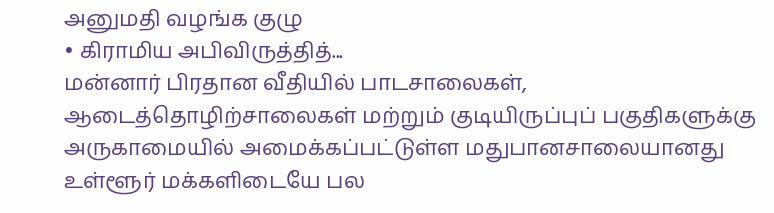அனுமதி வழங்க குழு
• கிராமிய அபிவிருத்தித்...
மன்னார் பிரதான வீதியில் பாடசாலைகள், ஆடைத்தொழிற்சாலைகள் மற்றும் குடியிருப்புப் பகுதிகளுக்கு அருகாமையில் அமைக்கப்பட்டுள்ள மதுபானசாலையானது உள்ளூர் மக்களிடையே பல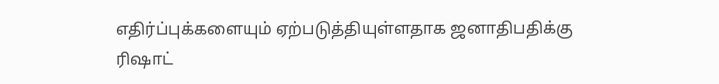எதிர்ப்புக்களையும் ஏற்படுத்தியுள்ளதாக ஜனாதிபதிக்கு ரிஷாட்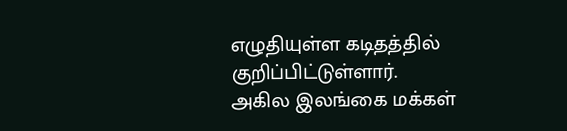எழுதியுள்ள கடிதத்தில் குறிப்பிட்டுள்ளார்.
அகில இலங்கை மக்கள்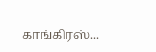காங்கிரஸ்...